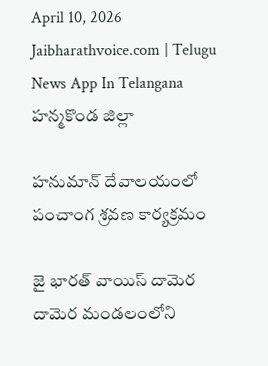April 10, 2026
Jaibharathvoice.com | Telugu News App In Telangana
హన్మకొండ జిల్లా

హనుమాన్ దేవాలయంలో పంచాంగ శ్రవణ కార్యక్రమం

జై భారత్ వాయిస్ దామెర
దామెర మండలంలోని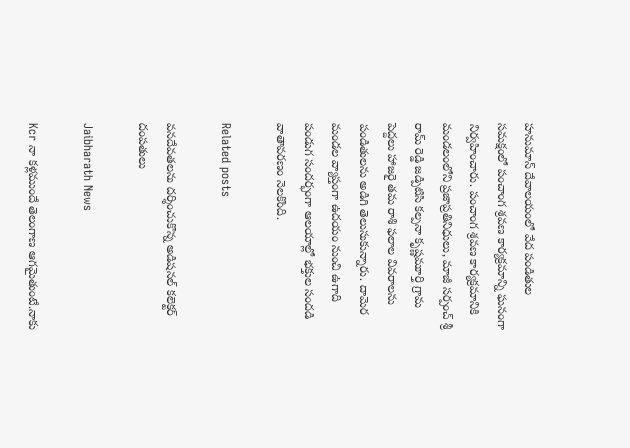హనుమాన్ దేవాలయంలో వేద పండితుల సమక్షంలో పంచాంగ శ్రవణ కార్యక్రమాన్ని ఘనంగా నిర్వహించారు. పంచాంగ శ్రవణ కార్యక్రమానికి మండలంలోని ప్రజాప్రతినిధులు, మాజీ సర్పంచ్ శ్రీ రామ్ రెడ్డి జడ్పిటిసి కల్పనా కృష్ణమూర్తి గ్రామ పెద్దలు హాజరై తమ రాశి ఫలాల వివరాలను పండితులను అడిగి తెలుసుకున్నారు. దామెర మండల వ్యాప్తంగా ఉదయం నుంచి ఉగాది పండుగ సందర్భంగా ఆలయాల్లో భక్తుల సందడి వాతావరణం నెలకొంది.

Related posts

వనదేవతలను దర్శించుకొన్న అడిషనల్ కలెక్టర్ దంపతులు

Jaibharath News

Kcr నా కళ్లముందే తెలంగాణ ఆగమైతుంటే.నాకు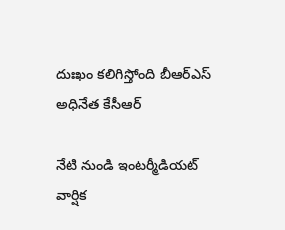దుఃఖం కలిగిస్తోంది బీఆర్ఎస్ అధినేత కేసీఆర్

నేటి నుండి ఇంటర్మీడియట్ వార్షిక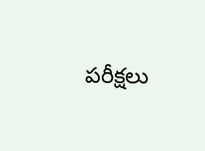పరీక్షలు